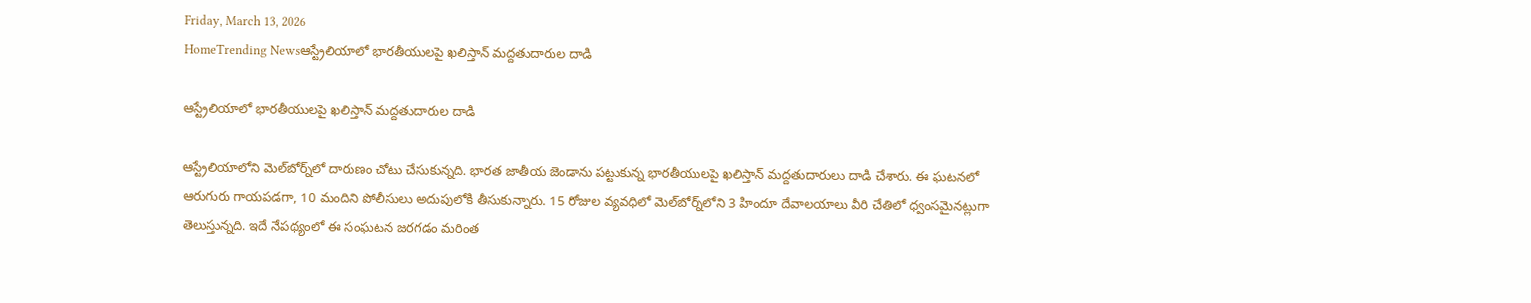Friday, March 13, 2026
HomeTrending Newsఆస్ట్రేలియాలో భారతీయులపై ఖలిస్తాన్ మద్దతుదారుల దాడి

ఆస్ట్రేలియాలో భారతీయులపై ఖలిస్తాన్ మద్దతుదారుల దాడి

ఆస్ట్రేలియాలోని మెల్‌బోర్న్‌లో దారుణం చోటు చేసుకున్నది. భారత జాతీయ జెండాను పట్టుకున్న భారతీయులపై ఖలిస్తాన్ మద్దతుదారులు దాడి చేశారు. ఈ ఘటనలో ఆరుగురు గాయపడగా, 10 మందిని పోలీసులు అదుపులోకి తీసుకున్నారు. 15 రోజుల వ్యవధిలో మెల్‌బోర్న్‌లోని 3 హిందూ దేవాలయాలు వీరి చేతిలో ధ్వంసమైనట్లుగా తెలుస్తున్నది. ఇదే నేపథ్యంలో ఈ సంఘటన జరగడం మరింత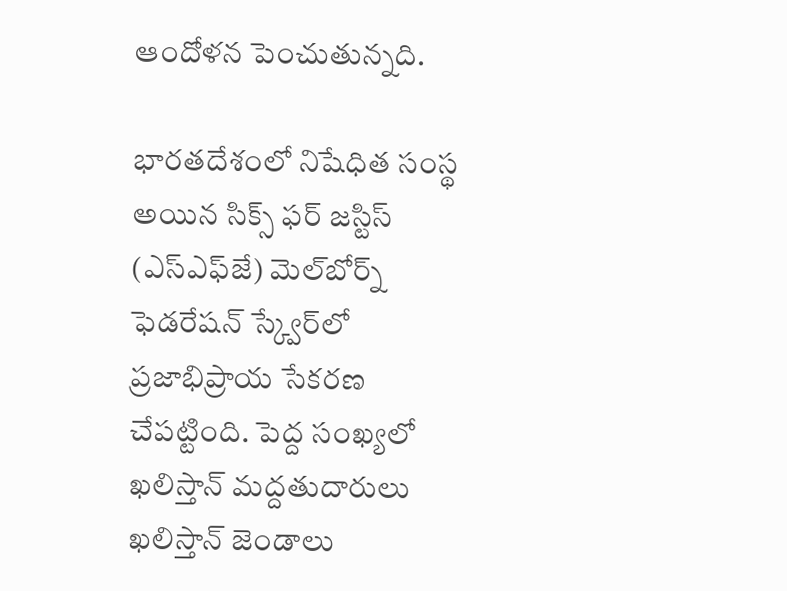ఆందోళన పెంచుతున్నది.

భారతదేశంలో నిషేధిత సంస్థ అయిన సిక్స్‌ ఫర్ జస్టిస్ (ఎస్‌ఎఫ్‌జే) మెల్‌బోర్న్‌ ఫెడరేషన్ స్క్వేర్‌లో ప్రజాభిప్రాయ సేకరణ చేపట్టింది. పెద్ద సంఖ్యలో ఖలిస్తాన్ మద్దతుదారులు ఖలిస్తాన్‌ జెండాలు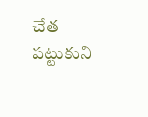చేత పట్టుకుని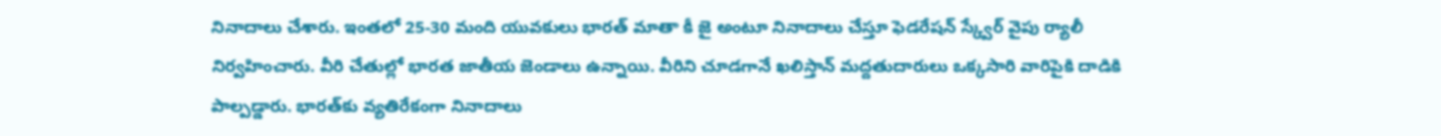నినాదాలు చేశారు. ఇంతలో 25-30 మంది యువకులు భారత్ మాతా కీ జై అంటూ నినాదాలు చేస్తూ ఫెడరేషన్ స్క్వేర్ వైపు ర్యాలీ నిర్వహించారు. వీరి చేతుల్లో భారత జాతీయ జెండాలు ఉన్నాయి. వీరిని చూడగానే ఖలిస్తాన్ మద్దతుదారులు ఒక్కసారి వారిపైకి దాడికి పాల్పడ్డారు. భారత్‌కు వ్యతిరేకంగా నినాదాలు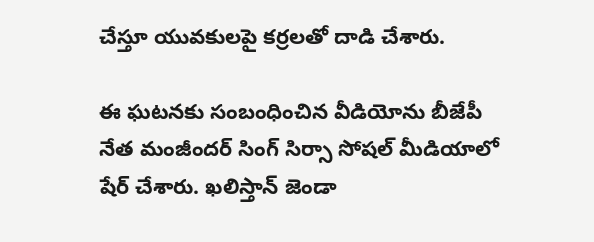చేస్తూ యువకులపై కర్రలతో దాడి చేశారు.

ఈ ఘటనకు సంబంధించిన వీడియోను బీజేపీ నేత మంజీందర్ సింగ్ సిర్సా సోషల్ మీడియాలో షేర్ చేశారు. ఖలిస్తాన్ జెండా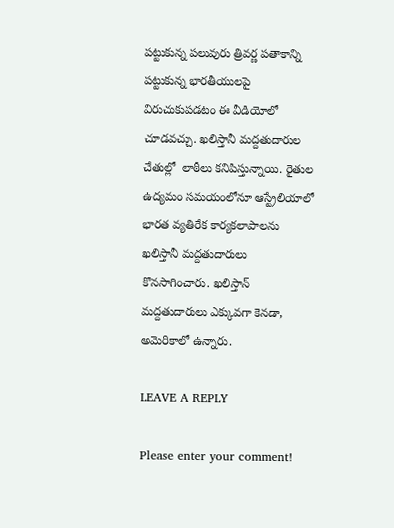పట్టుకున్న పలువురు త్రివర్ణ పతాకాన్ని పట్టుకున్న భారతీయులపై విరుచుకుపడటం ఈ వీడియోలో చూడవచ్చు. ఖలిస్తానీ మద్దతుదారుల చేతుల్లో  లాఠీలు కనిపిస్తున్నాయి. రైతుల ఉద్యమం సమయంలోనూ ఆస్ట్రేలియాలో భారత వ్యతిరేక కార్యకలాపాలను ఖలిస్తానీ మద్దతుదారులు కొనసాగించారు. ఖలిస్తాన్‌ మద్దతుదారులు ఎక్కువగా కెనడా, అమెరికాలో ఉన్నారు.

LEAVE A REPLY

Please enter your comment!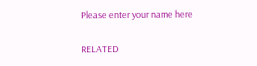Please enter your name here

RELATED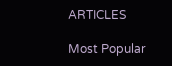ARTICLES

Most Popular